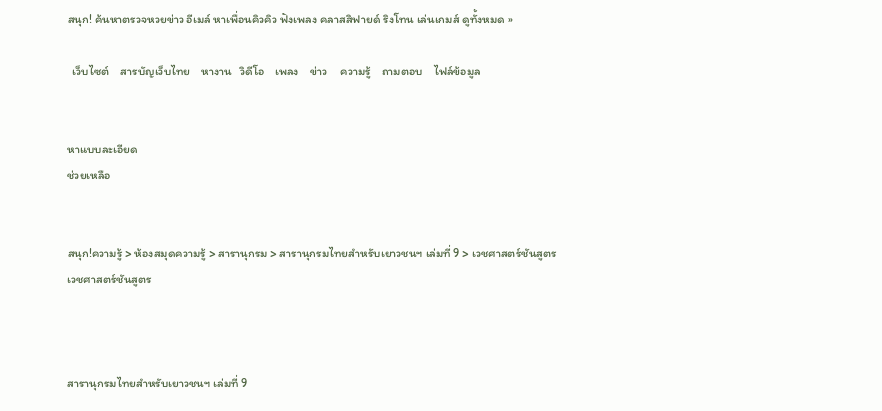สนุก! ค้นหาตรวจหวยข่าว อีเมล์ หาเพื่อนคิวคิว ฟังเพลง คลาสสิฟายด์ ริงโทน เล่นเกมส์ ดูทั้งหมด »

  เว็บไซต์    สารบัญเว็บไทย    หางาน   วิดีโอ    เพลง    ข่าว     ความรู้    ถามตอบ    ไฟล์ข้อมูล


หาแบบละเอียด
ช่วยเหลือ


สนุก!ความรู้ > ห้องสมุดความรู้ > สารานุกรม > สารานุกรมไทยสำหรับเยาวชนฯ เล่มที่ 9 > เวชศาสตร์ชันสูตร
เวชศาสตร์ชันสูตร



สารานุกรมไทยสำหรับเยาวชนฯ เล่มที่ 9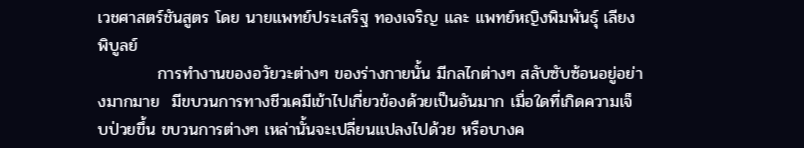เวชศาสตร์ชันสูตร โดย นายแพทย์ประเสริฐ ทองเจริญ และ แพทย์หญิงพิมพันธุ์ เลียงพิบูลย์
          การทำงานของอวัยวะต่างๆ ของร่างกายนั้น มีกลไกต่างๆ สลับซับซ้อนอยู่อย่างมากมาย  มีขบวนการทางชีวเคมีเข้าไปเกี่ยวข้องด้วยเป็นอันมาก เมื่อใดที่เกิดความเจ็บป่วยขึ้น ขบวนการต่างๆ เหล่านั้นจะเปลี่ยนแปลงไปด้วย หรือบางค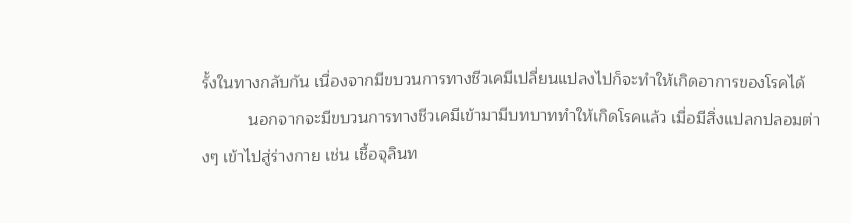รั้งในทางกลับกัน เนื่องจากมีขบวนการทางชีวเคมีเปลี่ยนแปลงไปก็จะทำให้เกิดอาการของโรคได้
          นอกจากจะมีขบวนการทางชีวเคมีเข้ามามีบทบาททำให้เกิดโรคแล้ว เมื่อมีสิ่งแปลกปลอมต่างๆ เข้าไปสู่ร่างกาย เช่น เชื้อจุลินท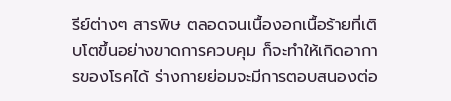รีย์ต่างๆ สารพิษ ตลอดจนเนื้องอกเนื้อร้ายที่เติบโตขึ้นอย่างขาดการควบคุม ก็จะทำให้เกิดอาการของโรคได้ ร่างกายย่อมจะมีการตอบสนองต่อ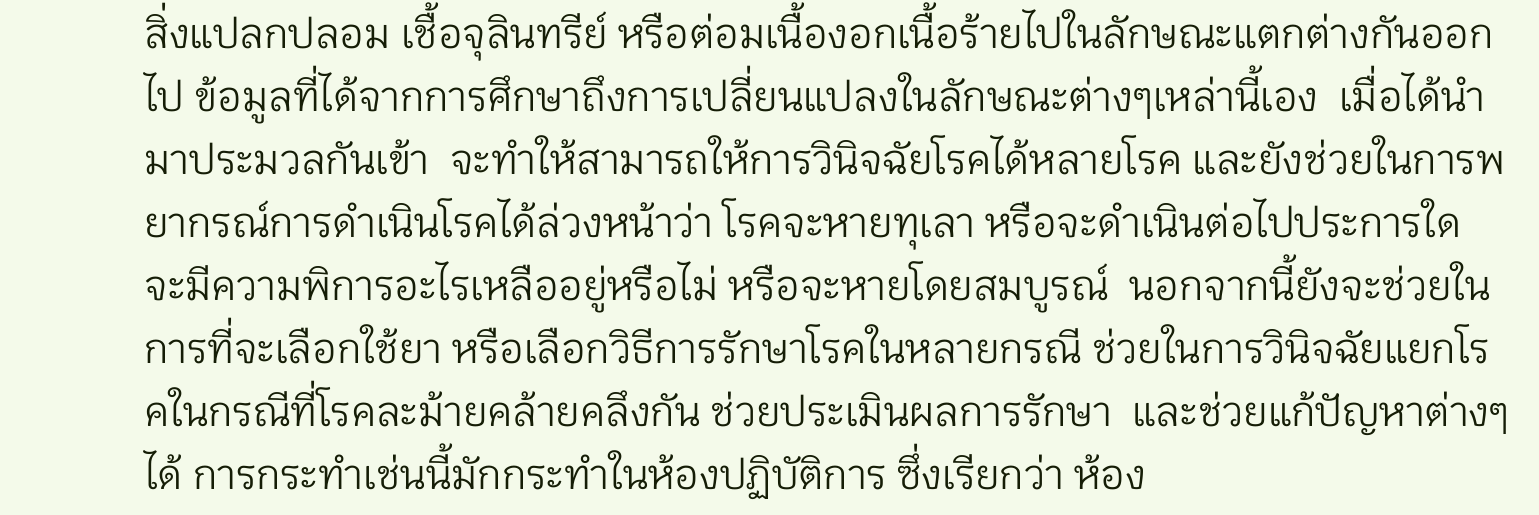สิ่งแปลกปลอม เชื้อจุลินทรีย์ หรือต่อมเนื้องอกเนื้อร้ายไปในลักษณะแตกต่างกันออกไป ข้อมูลที่ได้จากการศึกษาถึงการเปลี่ยนแปลงในลักษณะต่างๆเหล่านี้เอง  เมื่อได้นำมาประมวลกันเข้า  จะทำให้สามารถให้การวินิจฉัยโรคได้หลายโรค และยังช่วยในการพยากรณ์การดำเนินโรคได้ล่วงหน้าว่า โรคจะหายทุเลา หรือจะดำเนินต่อไปประการใด จะมีความพิการอะไรเหลืออยู่หรือไม่ หรือจะหายโดยสมบูรณ์  นอกจากนี้ยังจะช่วยในการที่จะเลือกใช้ยา หรือเลือกวิธีการรักษาโรคในหลายกรณี ช่วยในการวินิจฉัยแยกโรคในกรณีที่โรคละม้ายคล้ายคลึงกัน ช่วยประเมินผลการรักษา  และช่วยแก้ปัญหาต่างๆได้ การกระทำเช่นนี้มักกระทำในห้องปฏิบัติการ ซึ่งเรียกว่า ห้อง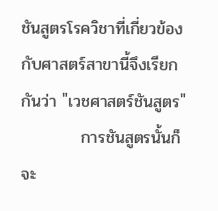ชันสูตรโรควิชาที่เกี่ยวข้องกับศาสตร์สาขานี้จึงเรียกกันว่า "เวชศาสตร์ชันสูตร"
          การชันสูตรนั้นก็จะ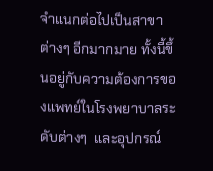จำแนกต่อไปเป็นสาขาต่างๆ อีกมากมาย ทั้งนี้ขึ้นอยู่กับความต้องการของแพทย์ในโรงพยาบาลระดับต่างๆ  และอุปกรณ์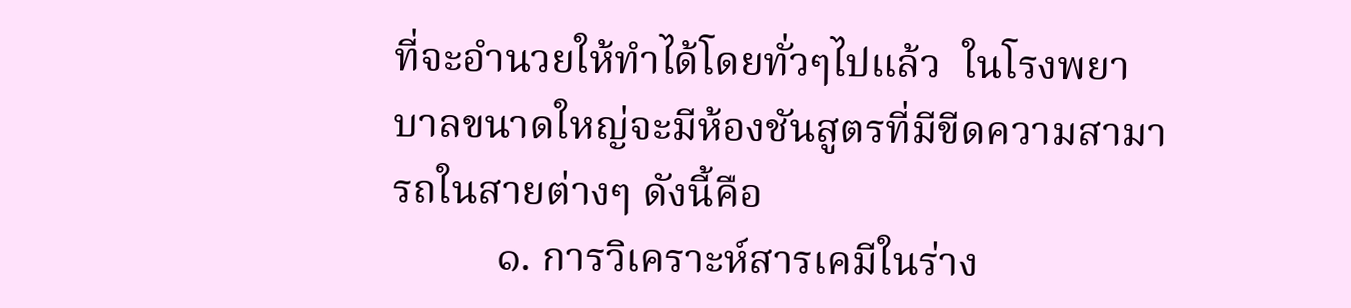ที่จะอำนวยให้ทำได้โดยทั่วๆไปแล้ว  ในโรงพยาบาลขนาดใหญ่จะมีห้องชันสูตรที่มีขีดความสามารถในสายต่างๆ ดังนี้คือ
          ๑. การวิเคราะห์สารเคมีในร่าง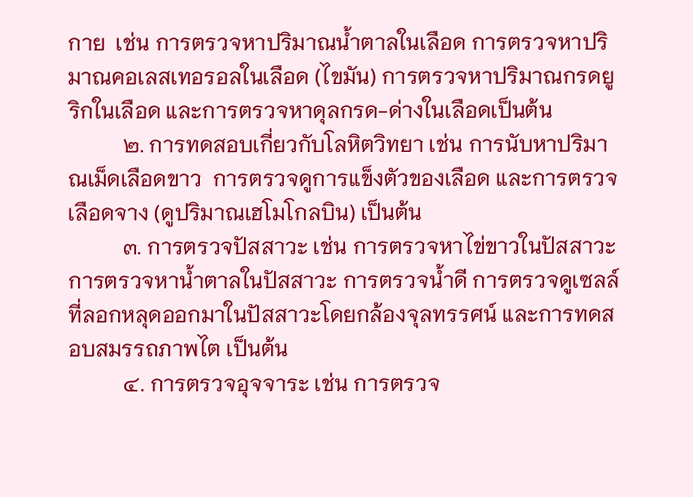กาย  เช่น การตรวจหาปริมาณน้ำตาลในเลือด การตรวจหาปริมาณคอเลสเทอรอลในเลือด (ไขมัน) การตรวจหาปริมาณกรดยูริกในเลือด และการตรวจหาดุลกรด-ด่างในเลือดเป็นต้น
          ๒. การทดสอบเกี่ยวกับโลหิตวิทยา เช่น การนับหาปริมาณเม็ดเลือดขาว  การตรวจดูการแข็งตัวของเลือด และการตรวจเลือดจาง (ดูปริมาณเฮโมโกลบิน) เป็นต้น
          ๓. การตรวจปัสสาวะ เช่น การตรวจหาไข่ขาวในปัสสาวะ การตรวจหาน้ำตาลในปัสสาวะ การตรวจน้ำดี การตรวจดูเซลล์ที่ลอกหลุดออกมาในปัสสาวะโดยกล้องจุลทรรศน์ และการทดสอบสมรรถภาพไต เป็นต้น
          ๔. การตรวจอุจจาระ เช่น การตรวจ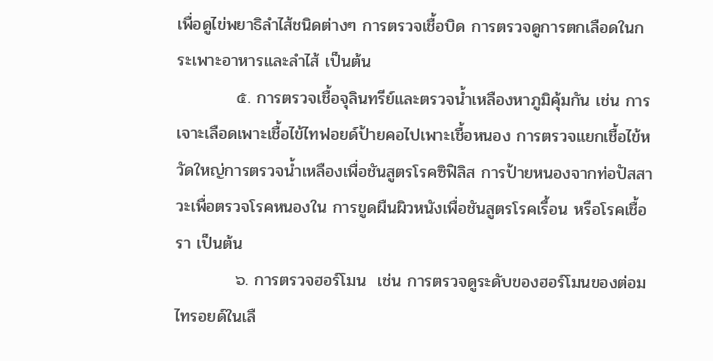เพื่อดูไข่พยาธิลำไส้ชนิดต่างๆ การตรวจเชื้อบิด การตรวจดูการตกเลือดในกระเพาะอาหารและลำไส้ เป็นต้น
          ๕. การตรวจเชื้อจุลินทรีย์และตรวจน้ำเหลืองหาภูมิคุ้มกัน เช่น การเจาะเลือดเพาะเชื้อไข้ไทฟอยด์ป้ายคอไปเพาะเชื้อหนอง การตรวจแยกเชื้อไข้หวัดใหญ่การตรวจน้ำเหลืองเพื่อชันสูตรโรคซิฟิลิส การป้ายหนองจากท่อปัสสาวะเพื่อตรวจโรคหนองใน การขูดผืนผิวหนังเพื่อชันสูตรโรคเรื้อน หรือโรคเชื้อรา เป็นต้น
          ๖. การตรวจฮอร์โมน  เช่น การตรวจดูระดับของฮอร์โมนของต่อมไทรอยด์ในเลื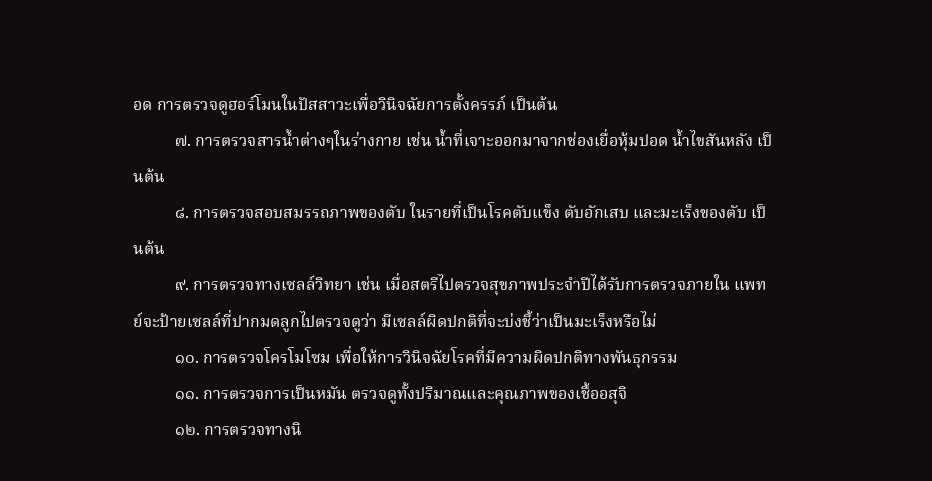อด การตรวจดูฮอร์โมนในปัสสาวะเพื่อวินิจฉัยการตั้งครรภ์ เป็นต้น
          ๗. การตรวจสารน้ำต่างๆในร่างกาย เช่น น้ำที่เจาะออกมาจากช่องเยื่อหุ้มปอด น้ำไขสันหลัง เป็นต้น
          ๘. การตรวจสอบสมรรถภาพของตับ ในรายที่เป็นโรคตับแข็ง ตับอักเสบ และมะเร็งของตับ เป็นต้น
          ๙. การตรวจทางเซลล์วิทยา เช่น เมื่อสตรีไปตรวจสุขภาพประจำปีได้รับการตรวจภายใน แพทย์จะป้ายเซลล์ที่ปากมดลูกไปตรวจดูว่า มีเซลล์ผิดปกติที่จะบ่งชี้ว่าเป็นมะเร็งหรือไม่
          ๑๐. การตรวจโครโมโซม เพื่อให้การวินิจฉัยโรคที่มีความผิดปกติทางพันธุกรรม
          ๑๑. การตรวจการเป็นหมัน ตรวจดูทั้งปริมาณและคุณภาพของเชื้ออสุจิ
          ๑๒. การตรวจทางนิ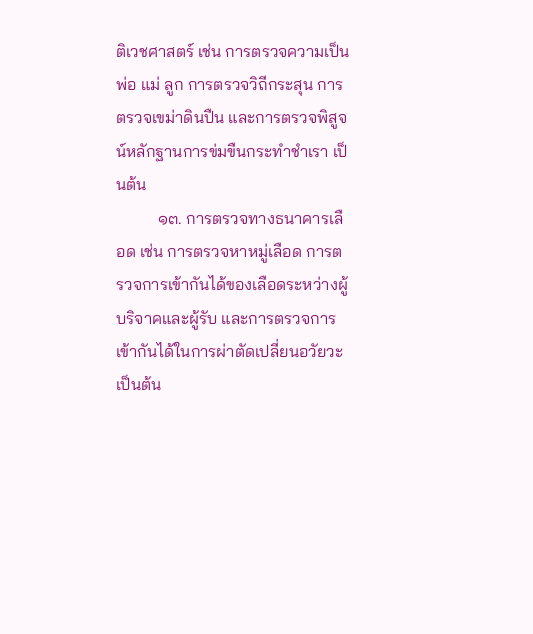ติเวชศาสตร์ เช่น การตรวจความเป็นพ่อ แม่ ลูก การตรวจวิถีกระสุน การตรวจเขม่าดินปืน และการตรวจพิสูจน์หลักฐานการข่มขืนกระทำชำเรา เป็นต้น
          ๑๓. การตรวจทางธนาคารเลือด เช่น การตรวจหาหมู่เลือด การตรวจการเข้ากันได้ของเลือดระหว่างผู้บริจาคและผู้รับ และการตรวจการเข้ากันได้ในการผ่าตัดเปลี่ยนอวัยวะ เป็นต้น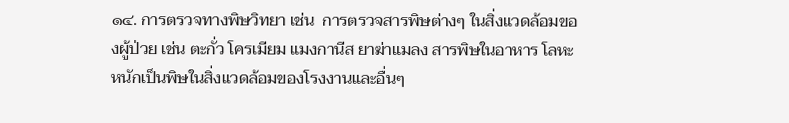๑๔. การตรวจทางพิษวิทยา เช่น  การตรวจสารพิษต่างๆ ในสิ่งแวดล้อมของผู้ป่วย เช่น ตะกั่ว โครเมียม แมงกานีส ยาฆ่าแมลง สารพิษในอาหาร โลหะหนักเป็นพิษในสิ่งแวดล้อมของโรงงานและอื่นๆ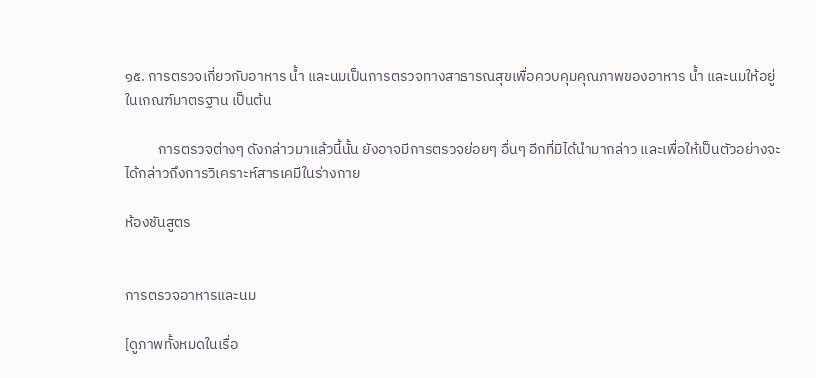๑๕. การตรวจเกี่ยวกับอาหาร น้ำ และนมเป็นการตรวจทางสาธารณสุขเพื่อควบคุมคุณภาพของอาหาร น้ำ และนมให้อยู่ในเกณฑ์มาตรฐาน เป็นต้น

          การตรวจต่างๆ ดังกล่าวมาแล้วนี้นั้น ยังอาจมีการตรวจย่อยๆ อื่นๆ อีกที่มิได้นำมากล่าว และเพื่อให้เป็นตัวอย่างจะได้กล่าวถึงการวิเคราะห์สารเคมีในร่างกาย

ห้องชันสูตร


การตรวจอาหารและนม

[ดูภาพทั้งหมดในเรื่อ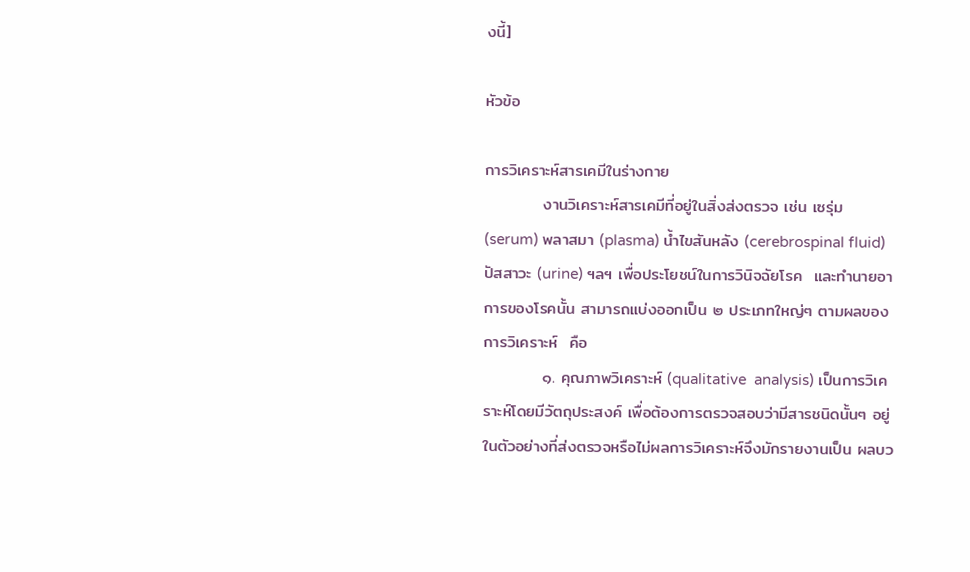งนี้]

หัวข้อ

การวิเคราะห์สารเคมีในร่างกาย
          งานวิเคราะห์สารเคมีที่อยู่ในสิ่งส่งตรวจ เช่น เซรุ่ม (serum) พลาสมา (plasma) น้ำไขสันหลัง (cerebrospinal fluid) ปัสสาวะ (urine) ฯลฯ เพื่อประโยชน์ในการวินิจฉัยโรค  และทำนายอาการของโรคนั้น สามารถแบ่งออกเป็น ๒ ประเภทใหญ่ๆ ตามผลของการวิเคราะห์  คือ
          ๑. คุณภาพวิเคราะห์ (qualitative  analysis) เป็นการวิเคราะห์โดยมีวัตถุประสงค์ เพื่อต้องการตรวจสอบว่ามีสารชนิดนั้นๆ อยู่ในตัวอย่างที่ส่งตรวจหรือไม่ผลการวิเคราะห์จึงมักรายงานเป็น ผลบว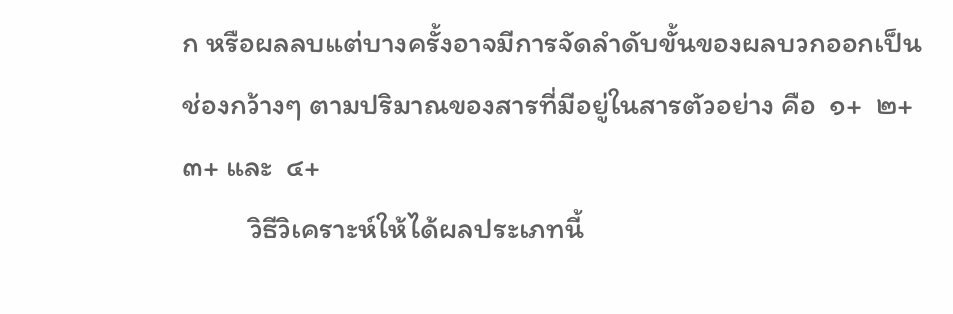ก หรือผลลบแต่บางครั้งอาจมีการจัดลำดับขั้นของผลบวกออกเป็นช่องกว้างๆ ตามปริมาณของสารที่มีอยู่ในสารตัวอย่าง คือ  ๑+  ๒+  ๓+ และ  ๔+
          วิธีวิเคราะห์ให้ได้ผลประเภทนี้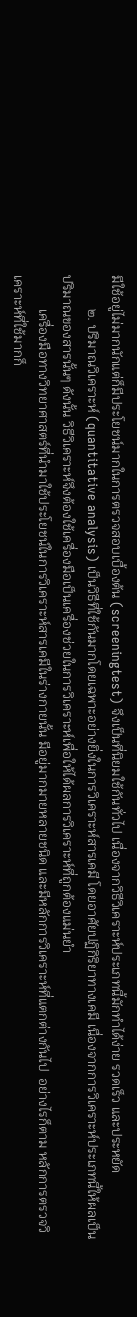มีใช้อยู่ไม่มากนักแต่ก็มีประโยชน์มากในการตรวจสอบเบื้องต้น (screeningtest) จึงเป็นที่นิยมใช้กันทั่วไป เนื่องจากวิธีวิเคราะห์ประเภทนี้มักทำได้ง่าย รวดเร็ว และประหยัด
          ๒. ปริมาณวิเคราะห์ (quantitative analysis) เป็นวิธีที่ใช้กันมากโดยเฉพาะอย่างยิ่งในการวิเคราะห์สารเคมี โดยอาศัยปฏิกิริยาทางเคมี เนื่องจากการวิเคราะห์ประเภทนี้ให้ผลเป็นปริมาณของสารนั้นๆ ดังนั้น วิธีวิเคราะห์จึงต้องใช้เครื่องมือเป็นเครื่องช่วยในการวิเคราะห์เพื่อให้ได้ผลการวิเคราะห์ที่ถูกต้องแม่นยำ
          เครื่องมือทางวิทยาศาสตร์ที่นำมาใช้ประโยชน์ในการวิเคราะห์สารเคมีในร่างกายนั้น มีอยู่มากมายหลายชนิด และมีหลักการวิเคราะห์ที่แตกต่างกันไป  อย่างไรก็ตาม หลักการตรวจวิเคราะห์ที่ใช้มากก็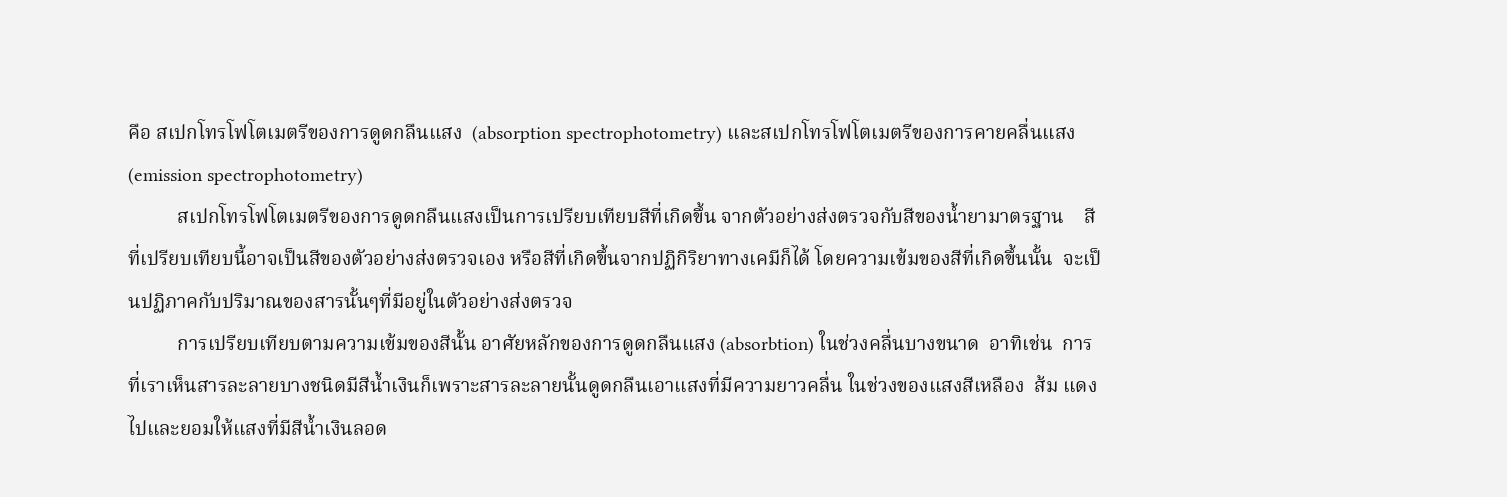คือ สเปกโทรโฟโตเมตรีของการดูดกลืนแสง  (absorption spectrophotometry) และสเปกโทรโฟโตเมตรีของการคายคลื่นแสง (emission spectrophotometry)
          สเปกโทรโฟโตเมตรีของการดูดกลืนแสงเป็นการเปรียบเทียบสีที่เกิดขึ้น จากตัวอย่างส่งตรวจกับสีของน้ำยามาตรฐาน    สีที่เปรียบเทียบนี้อาจเป็นสีของตัวอย่างส่งตรวจเอง หรือสีที่เกิดขึ้นจากปฏิกิริยาทางเคมีก็ได้ โดยความเข้มของสีที่เกิดขึ้นนั้น  จะเป็นปฏิภาคกับปริมาณของสารนั้นๆที่มีอยู่ในตัวอย่างส่งตรวจ
          การเปรียบเทียบตามความเข้มของสีนั้น อาศัยหลักของการดูดกลืนแสง (absorbtion) ในช่วงคลื่นบางขนาด  อาทิเช่น  การที่เราเห็นสารละลายบางชนิดมีสีน้ำเงินก็เพราะสารละลายนั้นดูดกลืนเอาแสงที่มีความยาวคลื่น ในช่วงของแสงสีเหลือง  ส้ม แดง ไปและยอมให้แสงที่มีสีน้ำเงินลอด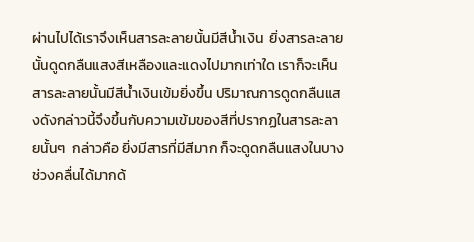ผ่านไปได้เราจึงเห็นสารละลายนั้นมีสีน้ำเงิน  ยิ่งสารละลายนั้นดูดกลืนแสงสีเหลืองและแดงไปมากเท่าใด เราก็จะเห็นสารละลายนั้นมีสีน้ำเงินเข้มยิ่งขึ้น ปริมาณการดูดกลืนแสงดังกล่าวนี้จึงขึ้นกับความเข้มของสีที่ปรากฏในสารละลายนั้นๆ  กล่าวคือ ยิ่งมีสารที่มีสีมาก ก็จะดูดกลืนแสงในบางช่วงคลื่นได้มากด้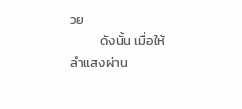วย
          ดังนั้น เมื่อให้ลำแสงผ่าน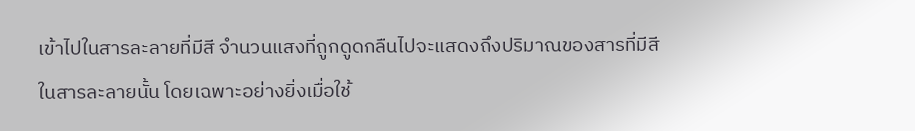เข้าไปในสารละลายที่มีสี จำนวนแสงที่ถูกดูดกลืนไปจะแสดงถึงปริมาณของสารที่มีสีในสารละลายนั้น โดยเฉพาะอย่างยิ่งเมื่อใช้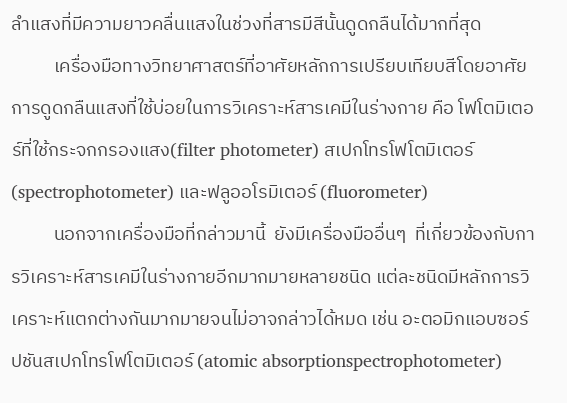ลำแสงที่มีความยาวคลื่นแสงในช่วงที่สารมีสีนั้นดูดกลืนได้มากที่สุด
          เครื่องมือทางวิทยาศาสตร์ที่อาศัยหลักการเปรียบเทียบสีโดยอาศัยการดูดกลืนแสงที่ใช้บ่อยในการวิเคราะห์สารเคมีในร่างกาย คือ โฟโตมิเตอร์ที่ใช้กระจกกรองแสง(filter photometer) สเปกโทรโฟโตมิเตอร์ (spectrophotometer) และฟลูออโรมิเตอร์ (fluorometer)
          นอกจากเครื่องมือที่กล่าวมานี้  ยังมีเครื่องมืออื่นๆ  ที่เกี่ยวข้องกับการวิเคราะห์สารเคมีในร่างกายอีกมากมายหลายชนิด แต่ละชนิดมีหลักการวิเคราะห์แตกต่างกันมากมายจนไม่อาจกล่าวได้หมด เช่น อะตอมิกแอบซอร์ปชันสเปกโทรโฟโตมิเตอร์ (atomic absorptionspectrophotometer)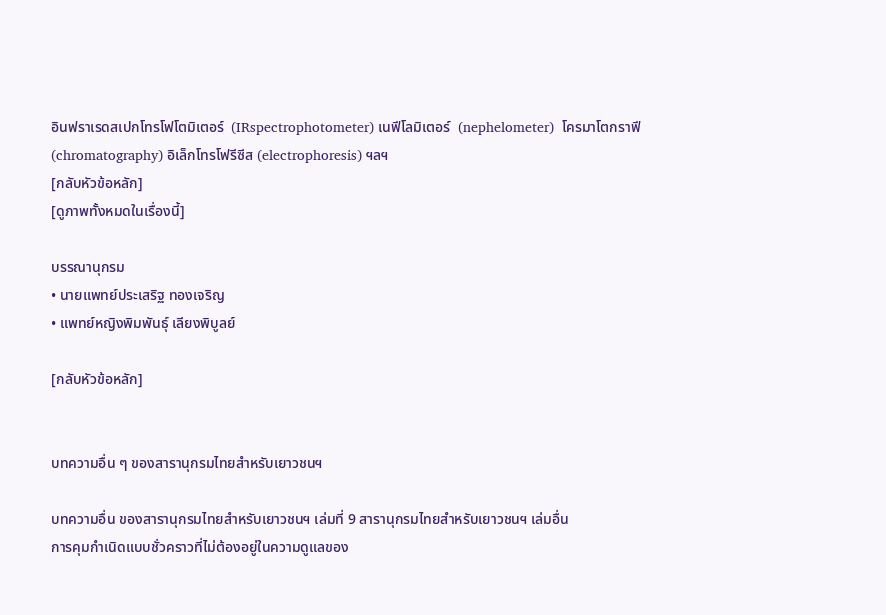อินฟราเรดสเปกโทรโฟโตมิเตอร์  (IRspectrophotometer) เนฟีโลมิเตอร์  (nephelometer)  โครมาโตกราฟี (chromatography) อิเล็กโทรโฟรีซีส (electrophoresis) ฯลฯ
[กลับหัวข้อหลัก]
[ดูภาพทั้งหมดในเรื่องนี้]

บรรณานุกรม
• นายแพทย์ประเสริฐ ทองเจริญ
• แพทย์หญิงพิมพันธุ์ เลียงพิบูลย์

[กลับหัวข้อหลัก]


บทความอื่น ๆ ของสารานุกรมไทยสำหรับเยาวชนฯ

บทความอื่น ของสารานุกรมไทยสำหรับเยาวชนฯ เล่มที่ 9 สารานุกรมไทยสำหรับเยาวชนฯ เล่มอื่น
การคุมกำเนิดแบบชั่วคราวที่ไม่ต้องอยู่ในความดูแลของ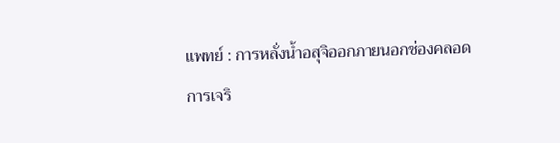แพทย์ : การหลั่งน้ำอสุจิออกภายนอกช่องคลอด
การเจริ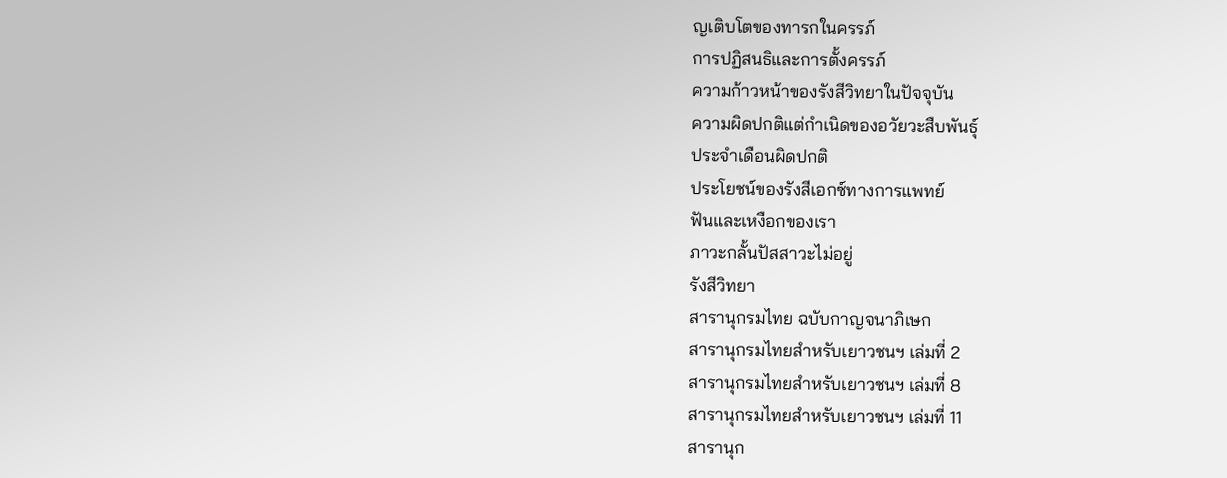ญเติบโตของทารกในครรภ์
การปฏิสนธิและการตั้งครรภ์
ความก้าวหน้าของรังสีวิทยาในปัจจุบัน
ความผิดปกติแต่กำเนิดของอวัยวะสืบพันธุ์
ประจำเดือนผิดปกติ
ประโยชน์ของรังสีเอกซ์ทางการแพทย์
ฟันและเหงือกของเรา
ภาวะกลั้นปัสสาวะไม่อยู่
รังสีวิทยา
สารานุกรมไทย ฉบับกาญจนาภิเษก
สารานุกรมไทยสำหรับเยาวชนฯ เล่มที่ 2
สารานุกรมไทยสำหรับเยาวชนฯ เล่มที่ 8
สารานุกรมไทยสำหรับเยาวชนฯ เล่มที่ 11
สารานุก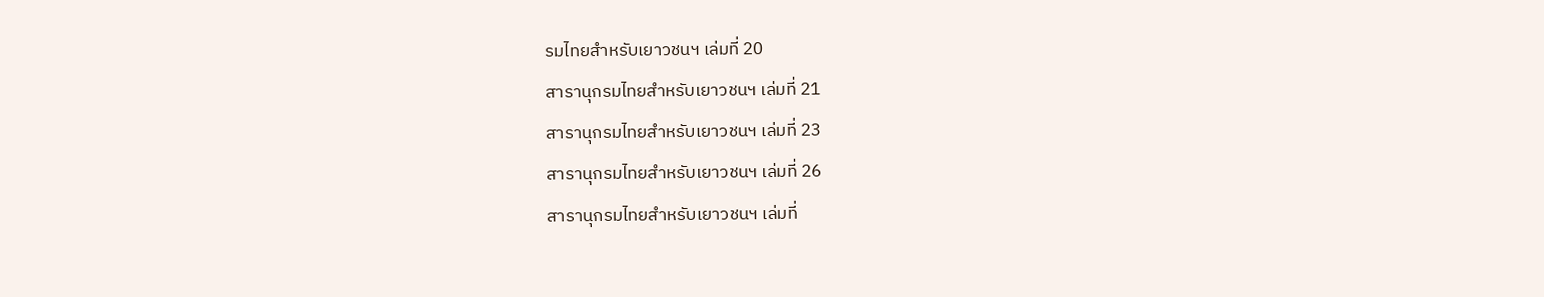รมไทยสำหรับเยาวชนฯ เล่มที่ 20
สารานุกรมไทยสำหรับเยาวชนฯ เล่มที่ 21
สารานุกรมไทยสำหรับเยาวชนฯ เล่มที่ 23
สารานุกรมไทยสำหรับเยาวชนฯ เล่มที่ 26
สารานุกรมไทยสำหรับเยาวชนฯ เล่มที่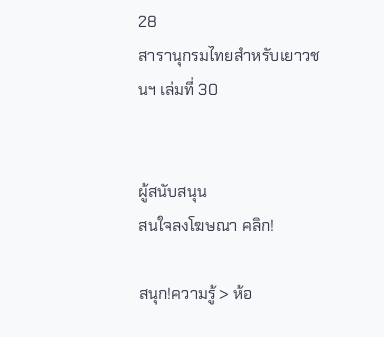28
สารานุกรมไทยสำหรับเยาวชนฯ เล่มที่ 30


ผู้สนับสนุน
สนใจลงโฆษณา คลิก!

สนุก!ความรู้ > ห้อ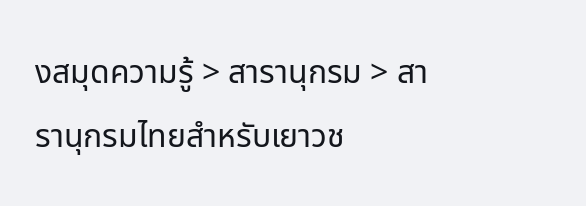งสมุดความรู้ > สารานุกรม > สารานุกรมไทยสำหรับเยาวช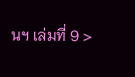นฯ เล่มที่ 9 >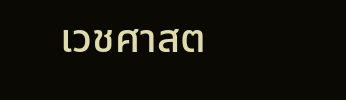เวชศาสต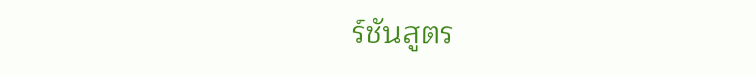ร์ชันสูตร